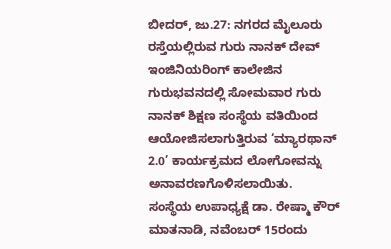ಬೀದರ್, ಜು.27: ನಗರದ ಮೈಲೂರು ರಸ್ತೆಯಲ್ಲಿರುವ ಗುರು ನಾನಕ್ ದೇವ್ ಇಂಜಿನಿಯರಿಂಗ್ ಕಾಲೇಜಿನ ಗುರುಭವನದಲ್ಲಿ ಸೋಮವಾರ ಗುರು ನಾನಕ್ ಶಿಕ್ಷಣ ಸಂಸ್ಥೆಯ ವತಿಯಿಂದ ಆಯೋಜಿಸಲಾಗುತ್ತಿರುವ ‘ಮ್ಯಾರಥಾನ್ 2.0’ ಕಾರ್ಯಕ್ರಮದ ಲೋಗೋವನ್ನು ಅನಾವರಣಗೊಳಿಸಲಾಯಿತು.
ಸಂಸ್ಥೆಯ ಉಪಾಧ್ಯಕ್ಷೆ ಡಾ. ರೇಷ್ಮಾ ಕೌರ್ ಮಾತನಾಡಿ, ನವೆಂಬರ್ 15ರಂದು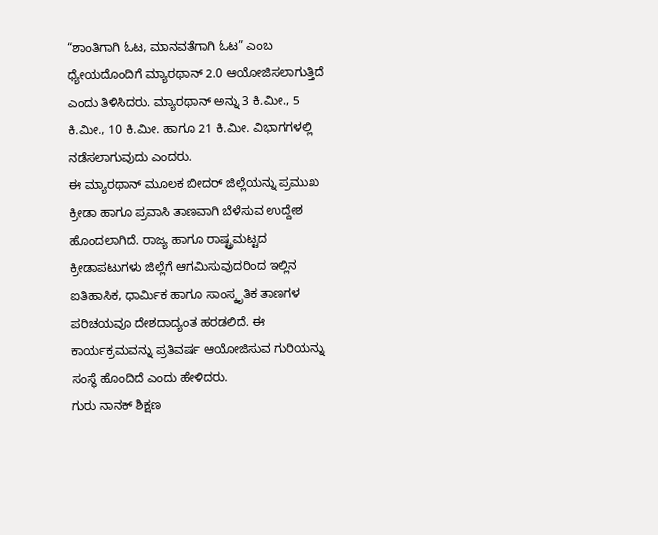“ಶಾಂತಿಗಾಗಿ ಓಟ, ಮಾನವತೆಗಾಗಿ ಓಟ” ಎಂಬ ಧ್ಯೇಯದೊಂದಿಗೆ ಮ್ಯಾರಥಾನ್ 2.0 ಆಯೋಜಿಸಲಾಗುತ್ತಿದೆ ಎಂದು ತಿಳಿಸಿದರು. ಮ್ಯಾರಥಾನ್ ಅನ್ನು 3 ಕಿ.ಮೀ., 5 ಕಿ.ಮೀ., 10 ಕಿ.ಮೀ. ಹಾಗೂ 21 ಕಿ.ಮೀ. ವಿಭಾಗಗಳಲ್ಲಿ ನಡೆಸಲಾಗುವುದು ಎಂದರು.
ಈ ಮ್ಯಾರಥಾನ್ ಮೂಲಕ ಬೀದರ್ ಜಿಲ್ಲೆಯನ್ನು ಪ್ರಮುಖ ಕ್ರೀಡಾ ಹಾಗೂ ಪ್ರವಾಸಿ ತಾಣವಾಗಿ ಬೆಳೆಸುವ ಉದ್ದೇಶ ಹೊಂದಲಾಗಿದೆ. ರಾಜ್ಯ ಹಾಗೂ ರಾಷ್ಟ್ರಮಟ್ಟದ ಕ್ರೀಡಾಪಟುಗಳು ಜಿಲ್ಲೆಗೆ ಆಗಮಿಸುವುದರಿಂದ ಇಲ್ಲಿನ ಐತಿಹಾಸಿಕ, ಧಾರ್ಮಿಕ ಹಾಗೂ ಸಾಂಸ್ಕೃತಿಕ ತಾಣಗಳ ಪರಿಚಯವೂ ದೇಶದಾದ್ಯಂತ ಹರಡಲಿದೆ. ಈ ಕಾರ್ಯಕ್ರಮವನ್ನು ಪ್ರತಿವರ್ಷ ಆಯೋಜಿಸುವ ಗುರಿಯನ್ನು ಸಂಸ್ಥೆ ಹೊಂದಿದೆ ಎಂದು ಹೇಳಿದರು.
ಗುರು ನಾನಕ್ ಶಿಕ್ಷಣ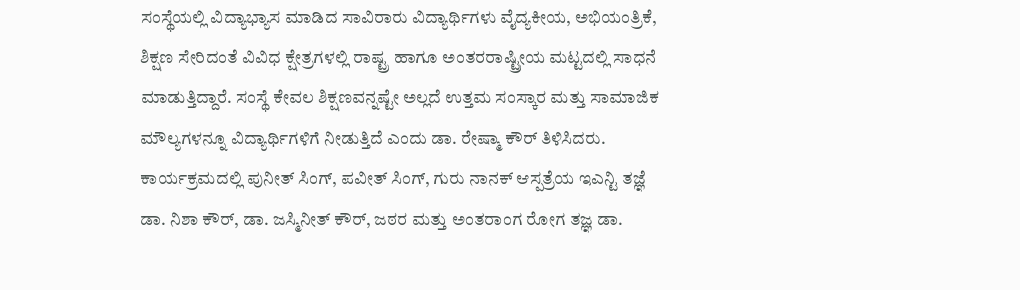ಸಂಸ್ಥೆಯಲ್ಲಿ ವಿದ್ಯಾಭ್ಯಾಸ ಮಾಡಿದ ಸಾವಿರಾರು ವಿದ್ಯಾರ್ಥಿಗಳು ವೈದ್ಯಕೀಯ, ಅಭಿಯಂತ್ರಿಕೆ, ಶಿಕ್ಷಣ ಸೇರಿದಂತೆ ವಿವಿಧ ಕ್ಷೇತ್ರಗಳಲ್ಲಿ ರಾಷ್ಟ್ರ ಹಾಗೂ ಅಂತರರಾಷ್ಟ್ರೀಯ ಮಟ್ಟದಲ್ಲಿ ಸಾಧನೆ ಮಾಡುತ್ತಿದ್ದಾರೆ. ಸಂಸ್ಥೆ ಕೇವಲ ಶಿಕ್ಷಣವನ್ನಷ್ಟೇ ಅಲ್ಲದೆ ಉತ್ತಮ ಸಂಸ್ಕಾರ ಮತ್ತು ಸಾಮಾಜಿಕ ಮೌಲ್ಯಗಳನ್ನೂ ವಿದ್ಯಾರ್ಥಿಗಳಿಗೆ ನೀಡುತ್ತಿದೆ ಎಂದು ಡಾ. ರೇಷ್ಮಾ ಕೌರ್ ತಿಳಿಸಿದರು.
ಕಾರ್ಯಕ್ರಮದಲ್ಲಿ ಪುನೀತ್ ಸಿಂಗ್, ಪವೀತ್ ಸಿಂಗ್, ಗುರು ನಾನಕ್ ಆಸ್ಪತ್ರೆಯ ಇಎನ್ಟಿ ತಜ್ಞೆ ಡಾ. ನಿಶಾ ಕೌರ್, ಡಾ. ಜಸ್ಮಿನೀತ್ ಕೌರ್, ಜಠರ ಮತ್ತು ಅಂತರಾಂಗ ರೋಗ ತಜ್ಞ ಡಾ.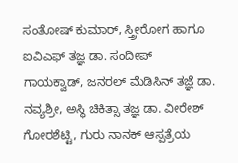ಸಂತೋಷ್ ಕುಮಾರ್, ಸ್ತ್ರೀರೋಗ ಹಾಗೂ ಐವಿಎಫ್ ತಜ್ಞ ಡಾ. ಸಂದೀಪ್ ಗಾಯಕ್ವಾಡ್, ಜನರಲ್ ಮೆಡಿಸಿನ್ ತಜ್ಞೆ ಡಾ. ನವ್ಯಶ್ರೀ, ಅಸ್ಥಿ ಚಿಕಿತ್ಸಾ ತಜ್ಞ ಡಾ. ವೀರೇಶ್ ಗೋರಶೆಟ್ಟಿ, ಗುರು ನಾನಕ್ ಆಸ್ಪತ್ರೆಯ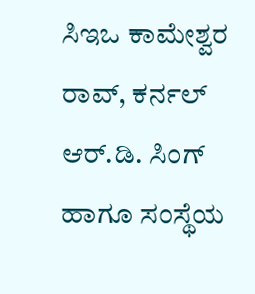ಸಿಇಒ ಕಾಮೇಶ್ವರ ರಾವ್, ಕರ್ನಲ್ ಆರ್.ಡಿ. ಸಿಂಗ್ ಹಾಗೂ ಸಂಸ್ಥೆಯ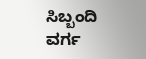ಸಿಬ್ಬಂದಿ ವರ್ಗ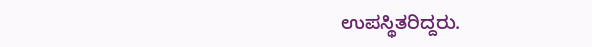ಉಪಸ್ಥಿತರಿದ್ದರು.